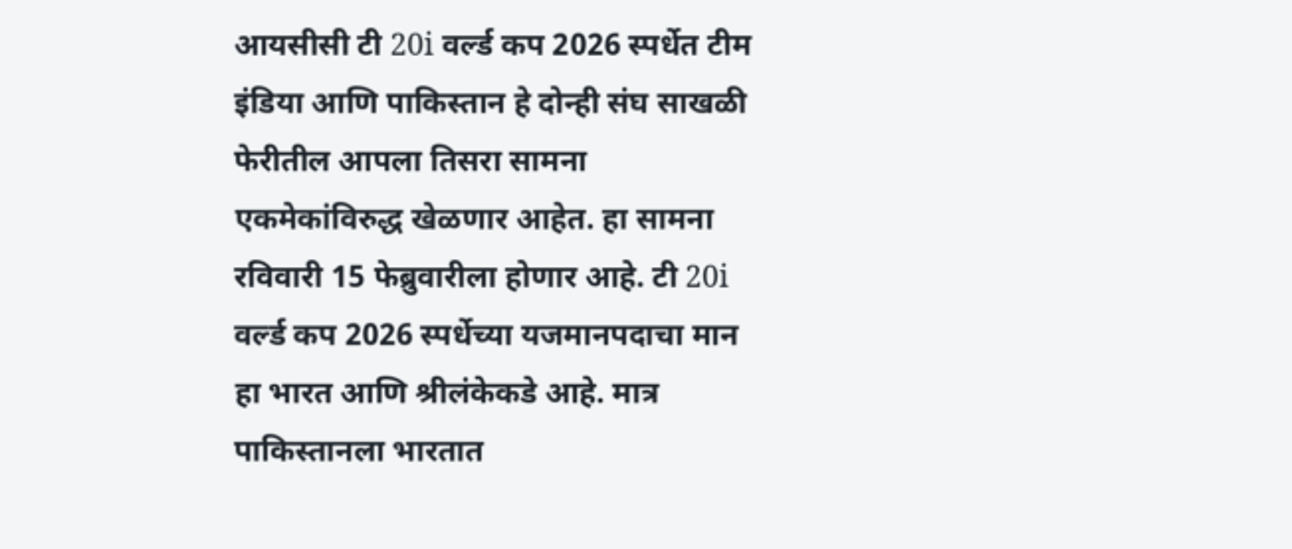आयसीसी टी 20i वर्ल्ड कप 2026 स्पर्धेत टीम इंडिया आणि पाकिस्तान हे दोन्ही संघ साखळी फेरीतील आपला तिसरा सामना एकमेकांविरुद्ध खेळणार आहेत. हा सामना रविवारी 15 फेब्रुवारीला होणार आहे. टी 20i वर्ल्ड कप 2026 स्पर्धेच्या यजमानपदाचा मान हा भारत आणि श्रीलंकेकडे आहे. मात्र पाकिस्तानला भारतात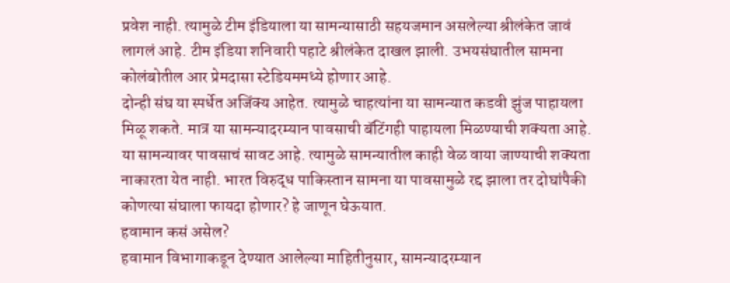प्रवेश नाही. त्यामुळे टीम इंडियाला या सामन्यासाठी सहयजमान असलेल्या श्रीलंकेत जावं लागलं आहे. टीम इंडिया शनिवारी पहाटे श्रीलंकेत दाखल झाली. उभयसंघातील सामना कोलंबोतील आर प्रेमदासा स्टेडियममध्ये होणार आहे.
दोन्ही संघ या स्पर्धेत अजिंक्य आहेत. त्यामुळे चाहत्यांना या सामन्यात कडवी झुंज पाहायला मिळू शकते. मात्र या सामन्यादरम्यान पावसाची बॅटिंगही पाहायला मिळण्याची शक्यता आहे. या सामन्यावर पावसाचं सावट आहे. त्यामुळे सामन्यातील काही वेळ वाया जाण्याची शक्यता नाकारता येत नाही. भारत विरुद्ध पाकिस्तान सामना या पावसामुळे रद्द झाला तर दोघांपैकी कोणत्या संघाला फायदा होणार? हे जाणून घेऊयात.
हवामान कसं असेल?
हवामान विभागाकडून देण्यात आलेल्या माहितीनुसार, सामन्यादरम्यान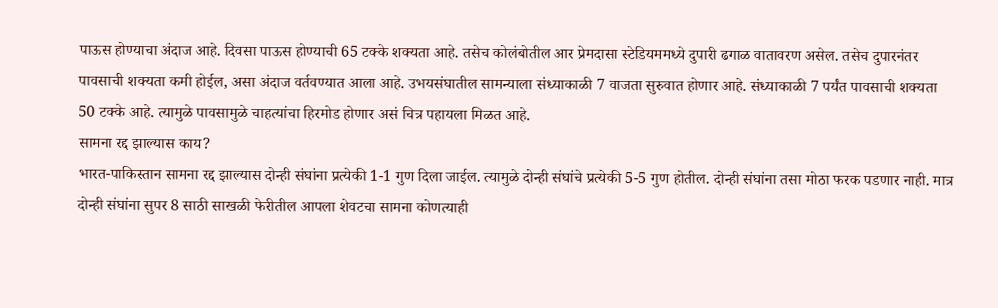पाऊस होण्याचा अंदाज आहे. दिवसा पाऊस होण्याची 65 टक्के शक्यता आहे. तसेच कोलंबोतील आर प्रेमदासा स्टेडियममध्ये दुपारी ढगाळ वातावरण असेल. तसेच दुपारनंतर पावसाची शक्यता कमी होईल, असा अंदाज वर्तवण्यात आला आहे. उभयसंघातील सामन्याला संध्याकाळी 7 वाजता सुरुवात होणार आहे. संध्याकाळी 7 पर्यंत पावसाची शक्यता 50 टक्के आहे. त्यामुळे पावसामुळे चाहत्यांचा हिरमोड होणार असं चित्र पहायला मिळत आहे.
सामना रद्द झाल्यास काय?
भारत-पाकिस्तान सामना रद्द झाल्यास दोन्ही संघांना प्रत्येकी 1-1 गुण दिला जाईल. त्यामुळे दोन्ही संघांचे प्रत्येकी 5-5 गुण होतील. दोन्ही संघांना तसा मोठा फरक पडणार नाही. मात्र दोन्ही संघांना सुपर 8 साठी साखळी फेरीतील आपला शेवटचा सामना कोणत्याही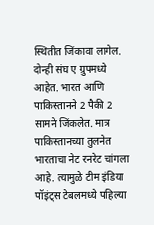स्थितीत जिंकावा लागेल. दोन्ही संघ ए ग्रुपमध्ये आहेत. भारत आणि पाकिस्तानने 2 पैकी 2 सामने जिंकलेत. मात्र पाकिस्तानच्या तुलनेत भारताचा नेट रनरेट चांगला आहे. त्यामुळे टीम इंडिया पॉइंट्स टेबलमध्ये पहिल्या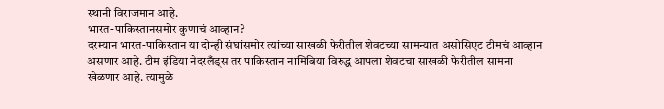स्थानी विराजमान आहे.
भारत-पाकिस्तानसमोर कुणाचं आव्हान?
दरम्यान भारत-पाकिस्तान या दोन्ही संघांसमोर त्यांच्या साखळी फेरीतील शेवटच्या सामन्यात असोसिएट टीमचं आव्हान असणार आहे. टीम इंडिया नेदरलँड्स तर पाकिस्तान नामिबिया विरुद्ध आपला शेवटचा साखळी फेरीतील सामना खेळणार आहे. त्यामुळे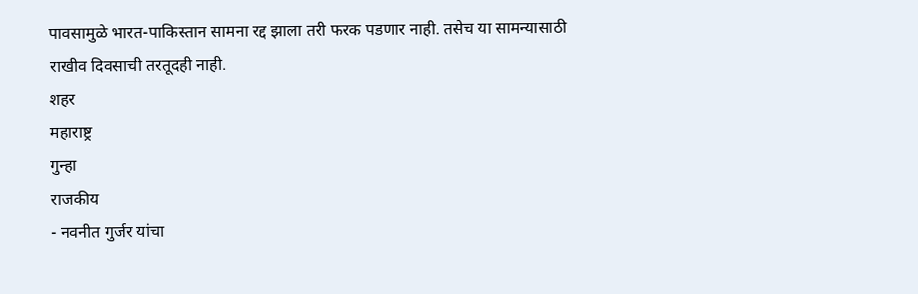पावसामुळे भारत-पाकिस्तान सामना रद्द झाला तरी फरक पडणार नाही. तसेच या सामन्यासाठी राखीव दिवसाची तरतूदही नाही.
शहर
महाराष्ट्र
गुन्हा
राजकीय
- नवनीत गुर्जर यांचा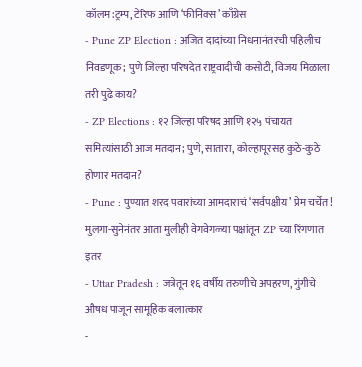कॉलम:ट्रम्प, टेरिफ आणि ‘फीनिक्स’ काँग्रेस
- Pune ZP Election : अजित दादांच्या निधनानंतरची पहिलीच निवडणूक; पुणे जिल्हा परिषदेत राष्ट्रवादीची कसोटी, विजय मिळाला तरी पुढे काय?
- ZP Elections : १२ जिल्हा परिषद आणि १२५ पंचायत समित्यांसाठी आज मतदान; पुणे, सातारा, कोल्हापूरसह कुठे-कुठे होणार मतदान?
- Pune : पुण्यात शरद पवारांच्या आमदाराचं ‘सर्वपक्षीय’ प्रेम चर्चेत! मुलगा-सुनेनंतर आता मुलीही वेगवेगळ्या पक्षांतून ZP च्या रिंगणात
इतर
- Uttar Pradesh : जत्रेतून १६ वर्षीय तरुणीचे अपहरण, गुंगीचे औषध पाजून सामूहिक बलात्कार
-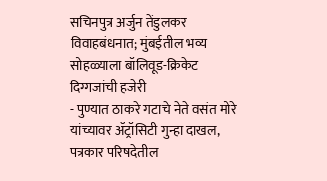सचिनपुत्र अर्जुन तेंडुलकर विवाहबंधनात; मुंबईतील भव्य सोहळ्याला बॉलिवूड-क्रिकेट दिग्गजांची हजेरी
- पुण्यात ठाकरे गटाचे नेते वसंत मोरे यांच्यावर ॲट्रॉसिटी गुन्हा दाखल, पत्रकार परिषदेतील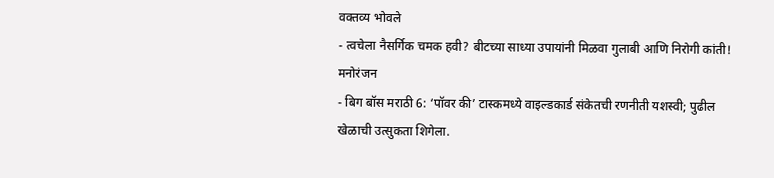वक्तव्य भोवले
- त्वचेला नैसर्गिक चमक हवी? बीटच्या साध्या उपायांनी मिळवा गुलाबी आणि निरोगी कांती!
मनोरंजन
- बिग बॉस मराठी 6: ‘पॉवर की’ टास्कमध्ये वाइल्डकार्ड संकेतची रणनीती यशस्वी; पुढील खेळाची उत्सुकता शिगेला.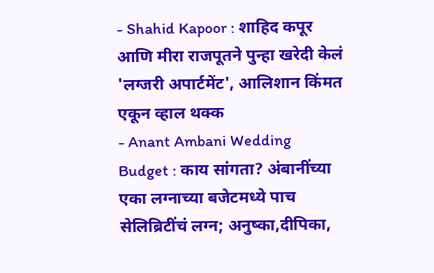- Shahid Kapoor : शाहिद कपूर आणि मीरा राजपूतने पुन्हा खरेदी केलं 'लग्जरी अपार्टमेंट', आलिशान किंमत एकून व्हाल थक्क
- Anant Ambani Wedding Budget : काय सांगता? अंबानींच्या एका लग्नाच्या बजेटमध्ये पाच सेलिब्रिटींचं लग्न; अनुष्का,दीपिका,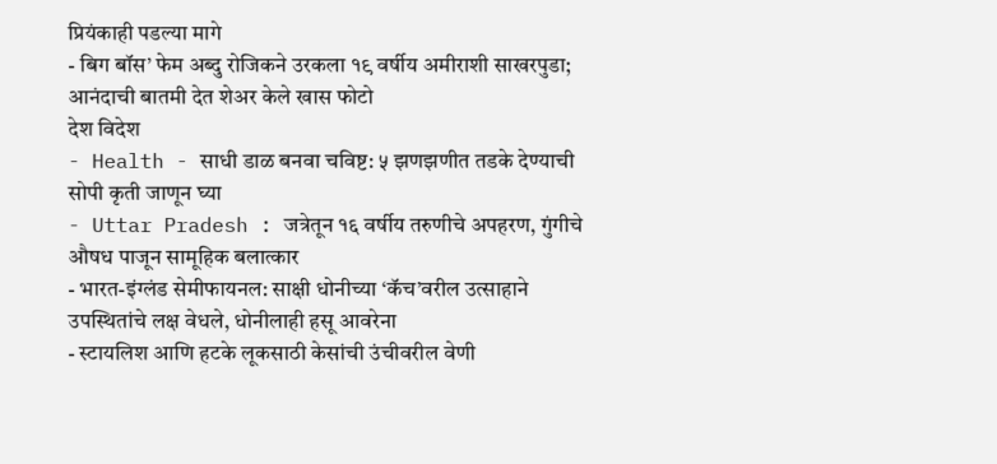प्रियंकाही पडल्या मागे
- बिग बॉस’ फेम अब्दु रोजिकने उरकला १९ वर्षीय अमीराशी साखरपुडा; आनंदाची बातमी देत शेअर केले खास फोटो
देश विदेश
- Health - साधी डाळ बनवा चविष्ट: ५ झणझणीत तडके देण्याची सोपी कृती जाणून घ्या
- Uttar Pradesh : जत्रेतून १६ वर्षीय तरुणीचे अपहरण, गुंगीचे औषध पाजून सामूहिक बलात्कार
- भारत-इंग्लंड सेमीफायनल: साक्षी धोनीच्या ‘कॅच’वरील उत्साहाने उपस्थितांचे लक्ष वेधले, धोनीलाही हसू आवरेना
- स्टायलिश आणि हटके लूकसाठी केसांची उंचीवरील वेणी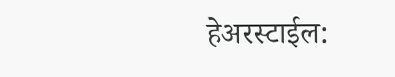हेअरस्टाईल: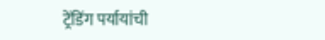ट्रेंडिंग पर्यायांची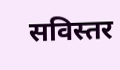सविस्तर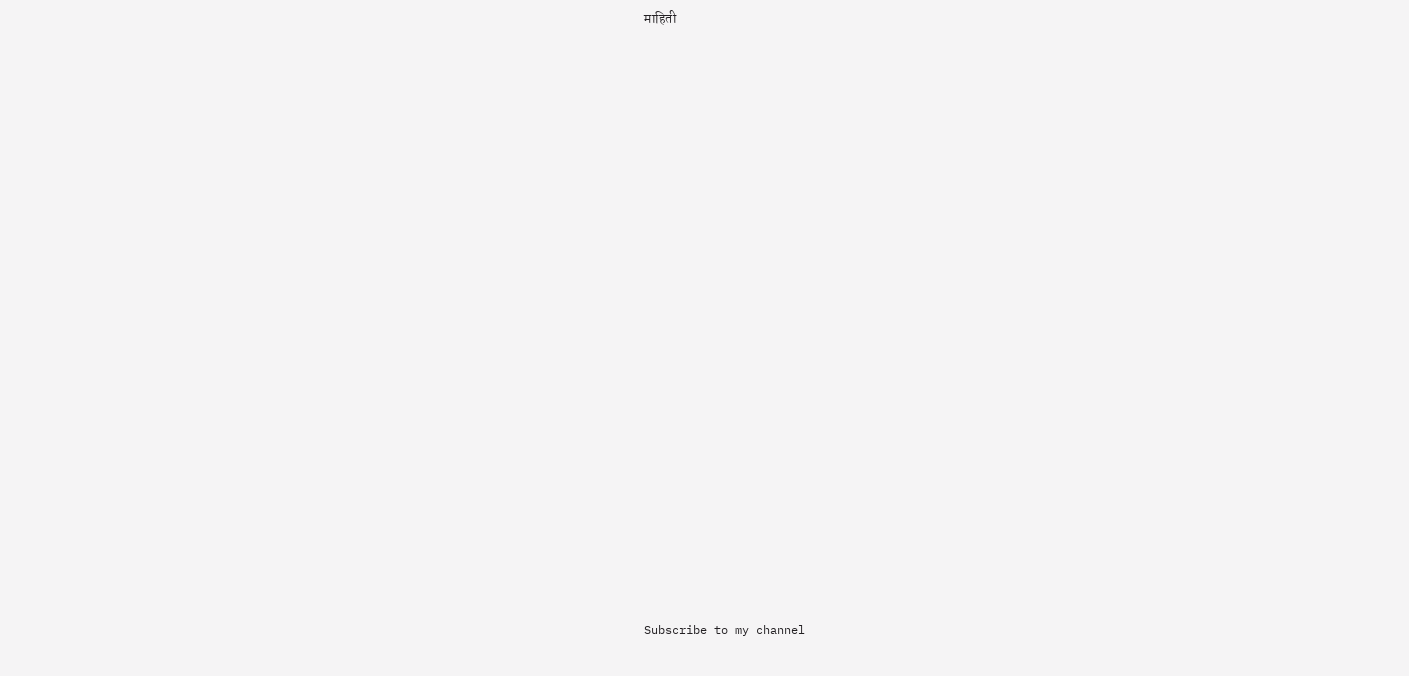माहिती





















Subscribe to my channel